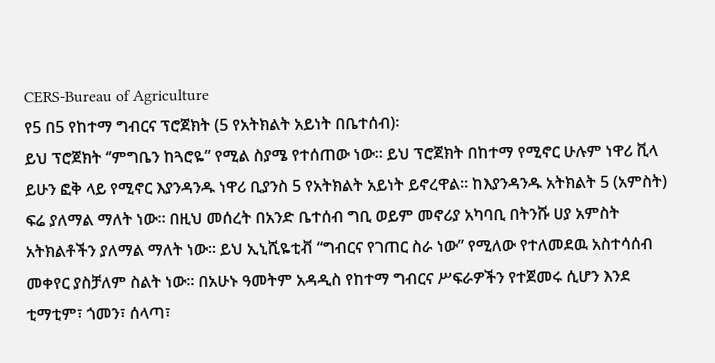CERS-Bureau of Agriculture
የ5 በ5 የከተማ ግብርና ፕሮጀክት (5 የአትክልት አይነት በቤተሰብ)፡
ይህ ፕሮጀክት ‘’ምግቤን ከጓሮዬ” የሚል ስያሜ የተሰጠው ነው። ይህ ፕሮጀክት በከተማ የሚኖር ሁሉም ነዋሪ ቪላ ይሁን ፎቅ ላይ የሚኖር እያንዳንዱ ነዋሪ ቢያንስ 5 የአትክልት አይነት ይኖረዋል። ከእያንዳንዱ አትክልት 5 (አምስት) ፍሬ ያለማል ማለት ነው። በዚህ መሰረት በአንድ ቤተሰብ ግቢ ወይም መኖሪያ አካባቢ በትንሹ ሀያ አምስት አትክልቶችን ያለማል ማለት ነው። ይህ ኢኒሺዬቲቭ “ግብርና የገጠር ስራ ነው” የሚለው የተለመደዉ አስተሳሰብ መቀየር ያስቻለም ስልት ነው፡፡ በአሁኑ ዓመትም አዳዲስ የከተማ ግብርና ሥፍራዎችን የተጀመሩ ሲሆን እንደ ቲማቲም፣ ጎመን፣ ሰላጣ፣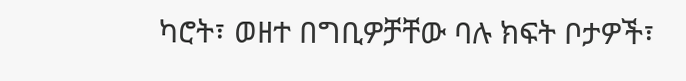ካሮት፣ ወዘተ በግቢዎቻቸው ባሉ ክፍት ቦታዎች፣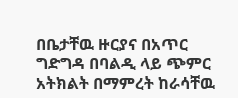በቤታቸዉ ዙርያና በአጥር ግድግዳ በባልዲ ላይ ጭምር አትክልት በማምረት ከራሳቸዉ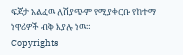ፍጆታ አልፈዉ ለሽያጭም የሚያቀርቡ የከተማ ነዋሪዎች ብቅ እያሉ ነዉ።
Copyrights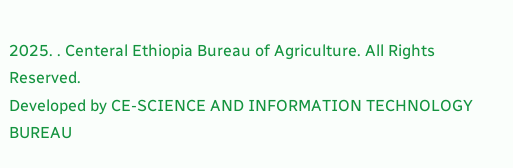2025. . Centeral Ethiopia Bureau of Agriculture. All Rights Reserved.
Developed by CE-SCIENCE AND INFORMATION TECHNOLOGY BUREAU